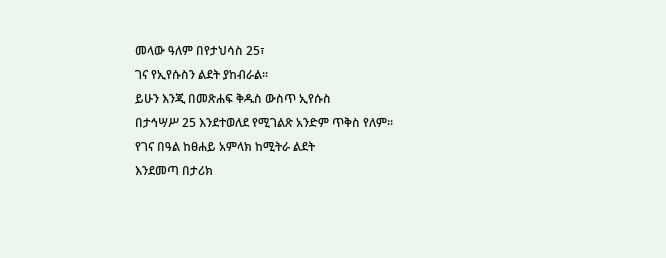መላው ዓለም በየታህሳስ 25፣
ገና የኢየሱስን ልደት ያከብራል።
ይሁን እንጂ በመጽሐፍ ቅዱስ ውስጥ ኢየሱስ
በታኅሣሥ 25 እንደተወለደ የሚገልጽ አንድም ጥቅስ የለም።
የገና በዓል ከፀሐይ አምላክ ከሚትራ ልደት
እንደመጣ በታሪክ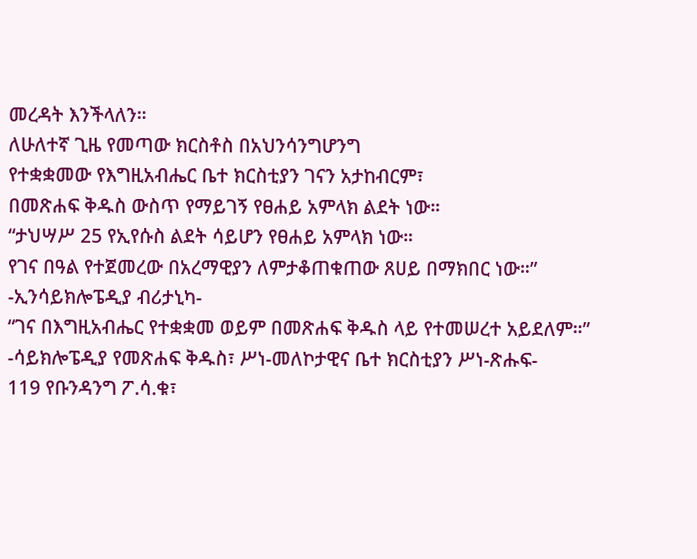መረዳት እንችላለን።
ለሁለተኛ ጊዜ የመጣው ክርስቶስ በአህንሳንግሆንግ
የተቋቋመው የእግዚአብሔር ቤተ ክርስቲያን ገናን አታከብርም፣
በመጽሐፍ ቅዱስ ውስጥ የማይገኝ የፀሐይ አምላክ ልደት ነው።
“ታህሣሥ 25 የኢየሱስ ልደት ሳይሆን የፀሐይ አምላክ ነው።
የገና በዓል የተጀመረው በአረማዊያን ለምታቆጠቁጠው ጸሀይ በማክበር ነው።”
-ኢንሳይክሎፔዲያ ብሪታኒካ-
“ገና በእግዚአብሔር የተቋቋመ ወይም በመጽሐፍ ቅዱስ ላይ የተመሠረተ አይደለም።”
-ሳይክሎፔዲያ የመጽሐፍ ቅዱስ፣ ሥነ-መለኮታዊና ቤተ ክርስቲያን ሥነ-ጽሑፍ-
119 የቡንዳንግ ፖ.ሳ.ቁ፣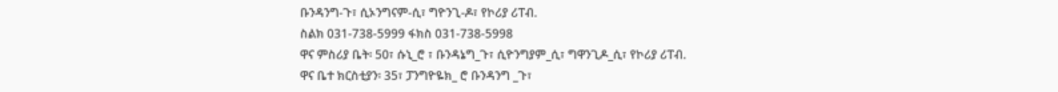ቡንዳንግ-ጉ፣ ሲኦንግናም-ሲ፣ ግዮንጊ-ዶ፣ የኮሪያ ሪፐብ.
ስልክ 031-738-5999 ፋክስ 031-738-5998
ዋና ምስሪያ ቤት፡ 50፣ ሱኒ_ሮ ፣ ቡንዳኔግ_ጉ፣ ሲዮንግያም_ሲ፣ ግዋንጊዶ_ሲ፣ የኮሪያ ሪፐብ.
ዋና ቤተ ክርስቲያን፡ 35፣ ፓንግዮዬክ_ ሮ ቡንዳንግ _ጉ፣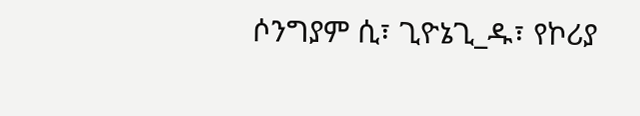ሶንግያም ሲ፣ ጊዮኔጊ_ዱ፣ የኮሪያ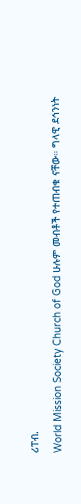ሪፐብ.
World Mission Society Church of God ሁሉም መብቶች የተጠብቁ ናቸው። ግላዊ ደኅንነት